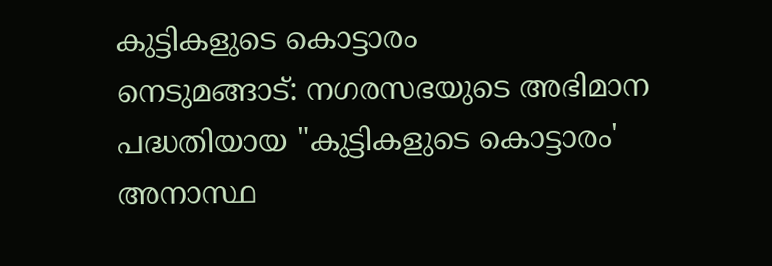കുട്ടികളുടെ കൊട്ടാരം
നെടുമങ്ങാട്: നഗരസഭയുടെ അഭിമാന പദ്ധതിയായ "കുട്ടികളുടെ കൊട്ടാരം' അനാസ്ഥ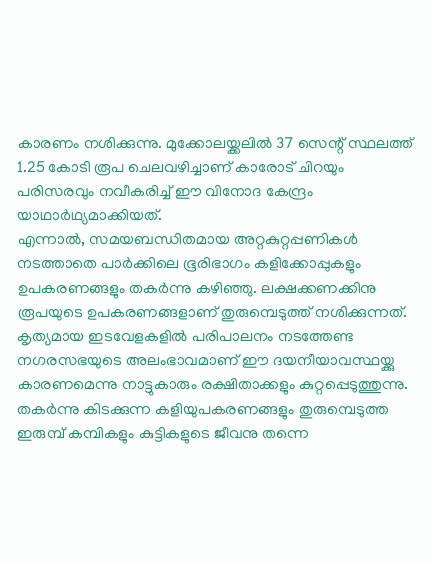കാരണം നശിക്കുന്നു. മുക്കോലയ്ക്കലിൽ 37 സെന്റ് സ്ഥലത്ത് 1.25 കോടി രൂപ ചെലവഴിച്ചാണ് കാരോട് ചിറയും പരിസരവും നവീകരിച്ച് ഈ വിനോദ കേന്ദ്രം യാഥാർഥ്യമാക്കിയത്.
എന്നാൽ, സമയബന്ധിതമായ അറ്റകുറ്റപ്പണികൾ നടത്താതെ പാർക്കിലെ ഭൂരിഭാഗം കളിക്കോപ്പുകളും ഉപകരണങ്ങളും തകർന്നു കഴിഞ്ഞു. ലക്ഷക്കണക്കിനു രൂപയുടെ ഉപകരണങ്ങളാണ് തുരുമ്പെടുത്ത് നശിക്കുന്നത്. കൃത്യമായ ഇടവേളകളിൽ പരിപാലനം നടത്തേണ്ട നഗരസഭയുടെ അലംഭാവമാണ് ഈ ദയനീയാവസ്ഥയ്ക്കു കാരണമെന്നു നാട്ടുകാരും രക്ഷിതാക്കളും കുറ്റപ്പെടുത്തുന്നു.
തകർന്നു കിടക്കുന്ന കളിയുപകരണങ്ങളും തുരുമ്പെടുത്ത ഇരുമ്പ് കമ്പികളും കുട്ടികളുടെ ജീവനു തന്നെ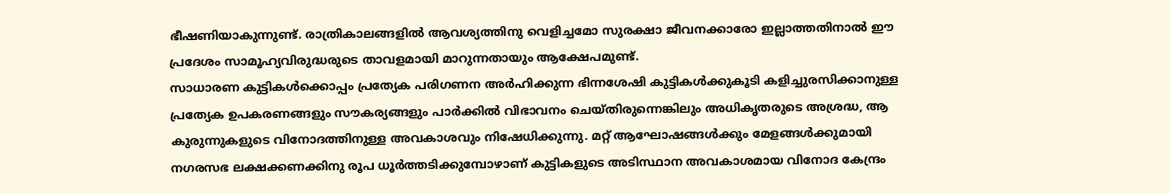ഭീഷണിയാകുന്നുണ്ട്. രാത്രികാലങ്ങളിൽ ആവശ്യത്തിനു വെളിച്ചമോ സുരക്ഷാ ജീവനക്കാരോ ഇല്ലാത്തതിനാൽ ഈ പ്രദേശം സാമൂഹ്യവിരുദ്ധരുടെ താവളമായി മാറുന്നതായും ആക്ഷേപമുണ്ട്.
സാധാരണ കുട്ടികൾക്കൊപ്പം പ്രത്യേക പരിഗണന അർഹിക്കുന്ന ഭിന്നശേഷി കുട്ടികൾക്കുകൂടി കളിച്ചുരസിക്കാനുള്ള പ്രത്യേക ഉപകരണങ്ങളും സൗകര്യങ്ങളും പാർക്കിൽ വിഭാവനം ചെയ്തിരുന്നെങ്കിലും അധികൃതരുടെ അശ്രദ്ധ, ആ കുരുന്നുകളുടെ വിനോദത്തിനുള്ള അവകാശവും നിഷേധിക്കുന്നു. മറ്റ് ആഘോഷങ്ങൾക്കും മേളങ്ങൾക്കുമായി നഗരസഭ ലക്ഷക്കണക്കിനു രൂപ ധൂർത്തടിക്കുമ്പോഴാണ് കുട്ടികളുടെ അടിസ്ഥാന അവകാശമായ വിനോദ കേന്ദ്രം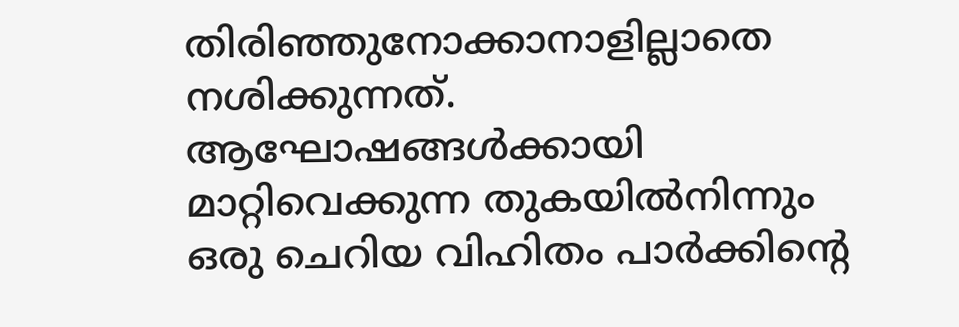തിരിഞ്ഞുനോക്കാനാളില്ലാതെ നശിക്കുന്നത്.
ആഘോഷങ്ങൾക്കായി മാറ്റിവെക്കുന്ന തുകയിൽനിന്നും ഒരു ചെറിയ വിഹിതം പാർക്കിന്റെ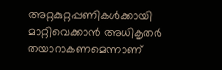അറ്റകുറ്റപ്പണികൾക്കായി മാറ്റിവെക്കാൻ അധികൃതർ തയാറാകണമെന്നാണ്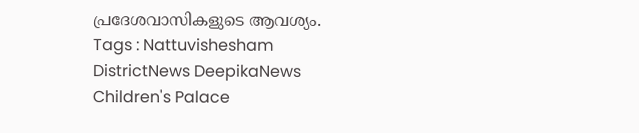പ്രദേശവാസികളുടെ ആവശ്യം.
Tags : Nattuvishesham DistrictNews DeepikaNews Children's Palace